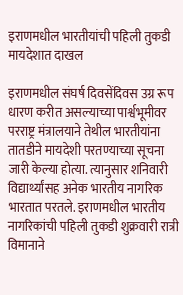इराणमधील भारतीयांची पहिली तुकडी मायदेशात दाखल

इराणमधील संघर्ष दिवसेंदिवस उग्र रूप धारण करीत असल्याच्या पार्श्वभूमीवर परराष्ट्र मंत्रालयाने तेथील भारतीयांना तातडीने मायदेशी परतण्याच्या सूचना जारी केल्या होत्या. त्यानुसार शनिवारी विद्यार्थ्यांसह अनेक भारतीय नागरिक भारतात परतले. इराणमधील भारतीय नागरिकांची पहिली तुकडी शुक्रवारी रात्री विमानाने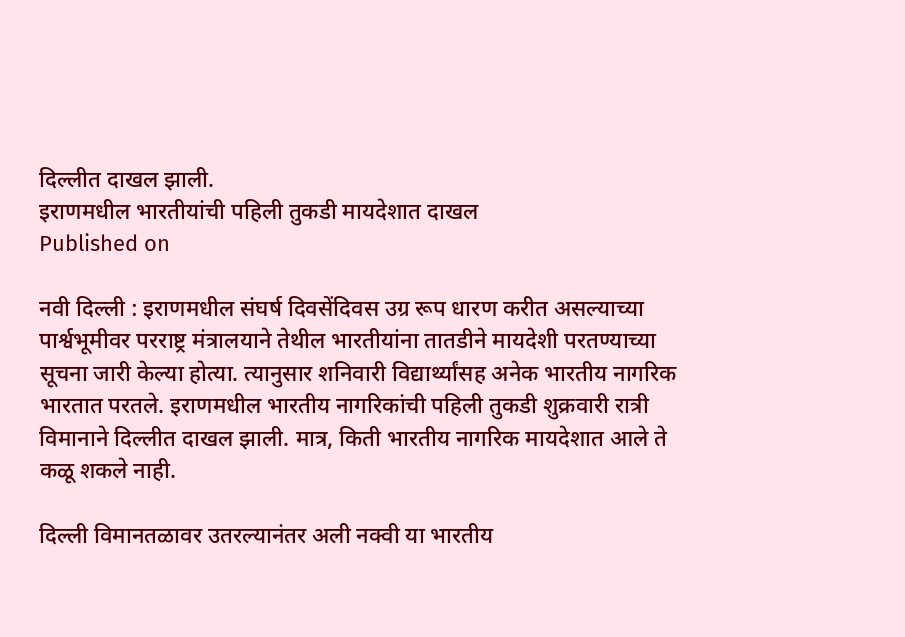दिल्लीत दाखल झाली.
इराणमधील भारतीयांची पहिली तुकडी मायदेशात दाखल
Published on

नवी दिल्ली : इराणमधील संघर्ष दिवसेंदिवस उग्र रूप धारण करीत असल्याच्या पार्श्वभूमीवर परराष्ट्र मंत्रालयाने तेथील भारतीयांना तातडीने मायदेशी परतण्याच्या सूचना जारी केल्या होत्या. त्यानुसार शनिवारी विद्यार्थ्यांसह अनेक भारतीय नागरिक भारतात परतले. इराणमधील भारतीय नागरिकांची पहिली तुकडी शुक्रवारी रात्री विमानाने दिल्लीत दाखल झाली. मात्र, किती भारतीय नागरिक मायदेशात आले ते कळू शकले नाही.

दिल्ली विमानतळावर उतरल्यानंतर अली नक्वी या भारतीय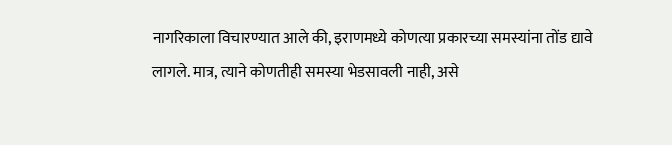नागरिकाला विचारण्यात आले की, इराणमध्ये कोणत्या प्रकारच्या समस्यांना तोंड द्यावे लागले. मात्र, त्याने कोणतीही समस्या भेडसावली नाही, असे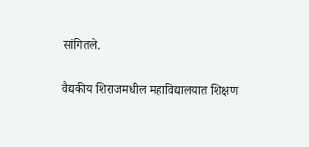सांगितले.

वैद्यकीय शिराजमधील महाविद्यालयात शिक्षण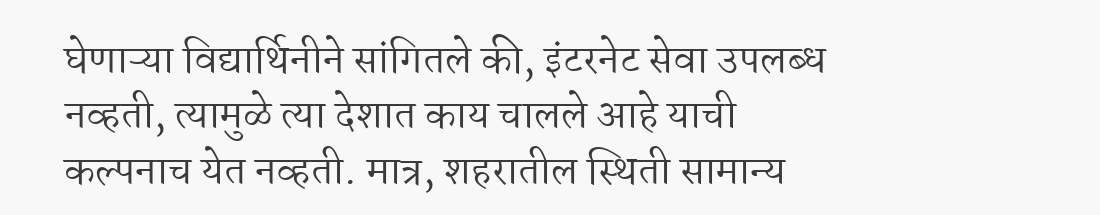घेणाऱ्या विद्यार्थिनीने सांगितले की, इंटरनेट सेवा उपलब्ध नव्हती, त्यामुळे त्या देशात काय चालले आहे याची कल्पनाच येत नव्हती. मात्र, शहरातील स्थिती सामान्य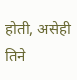होती, असेही तिने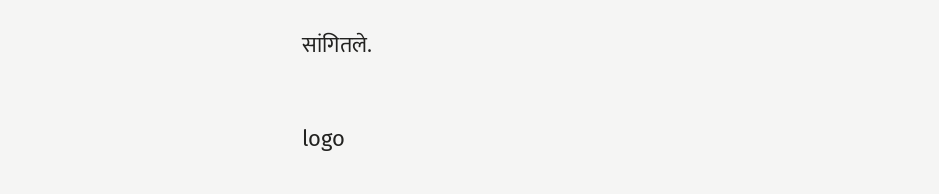सांगितले.

logo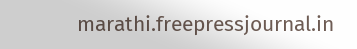marathi.freepressjournal.in